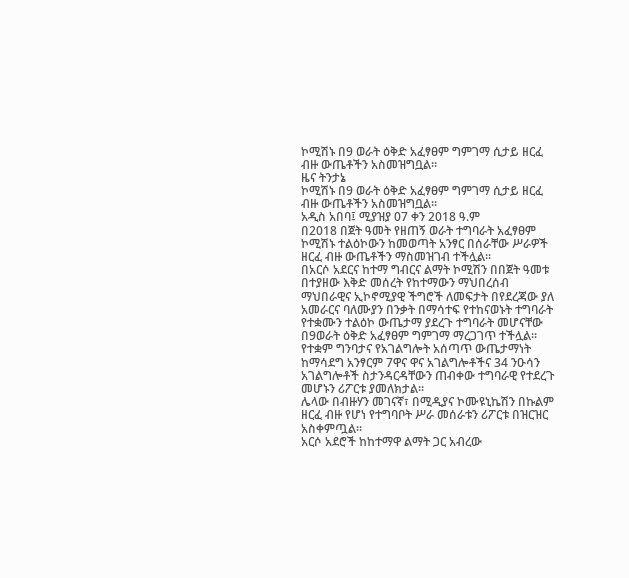ኮሚሽኑ በ9 ወራት ዕቅድ አፈፃፀም ግምገማ ሲታይ ዘርፈ ብዙ ውጤቶችን አስመዝግቧል፡፡
ዜና ትንታኔ
ኮሚሽኑ በ9 ወራት ዕቅድ አፈፃፀም ግምገማ ሲታይ ዘርፈ ብዙ ውጤቶችን አስመዝግቧል፡፡
አዲስ አበባ፤ ሚያዝያ 07 ቀን 2018 ዓ.ም
በ2018 በጀት ዓመት የዘጠኝ ወራት ተግባራት አፈፃፀም ኮሚሽኑ ተልዕኮውን ከመወጣት አንፃር በሰራቸው ሥራዎች ዘርፈ ብዙ ውጤቶችን ማስመዝገብ ተችሏል፡፡
በአርሶ አደርና ከተማ ግብርና ልማት ኮሚሽን በበጀት ዓመቱ በተያዘው እቅድ መሰረት የከተማውን ማህበረሰብ ማህበራዊና ኢኮኖሚያዊ ችግሮች ለመፍታት በየደረጃው ያለ አመራርና ባለሙያን በንቃት በማሳተፍ የተከናወኑት ተግባራት የተቋሙን ተልዕኮ ውጤታማ ያደረጉ ተግባራት መሆናቸው በ9ወራት ዕቅድ አፈፃፀም ግምገማ ማረጋገጥ ተችሏል፡፡
የተቋም ግንባታና የአገልግሎት አሰጣጥ ውጤታማነት ከማሳደግ አንፃርም 7ዋና ዋና አገልግሎቶችና 34 ንዑሳን አገልግሎቶች ስታንዳርዳቸውን ጠብቀው ተግባራዊ የተደረጉ መሆኑን ሪፖርቱ ያመለክታል፡፡
ሌላው በብዙሃን መገናኛ፣ በሚዲያና ኮሙዩኒኬሽን በኩልም ዘርፈ ብዙ የሆነ የተግባቦት ሥራ መሰራቱን ሪፖርቱ በዝርዝር አስቀምጧል፡፡
አርሶ አደሮች ከከተማዋ ልማት ጋር አብረው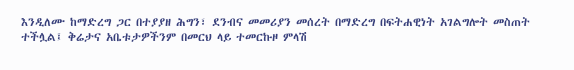እንዲለሙ ከማድረግ ጋር በተያያዘ ሕግን፣ ደንብና መመሪያን መሰረት በማድረግ በፍትሐዊነት አገልግሎት መስጠት ተችሏል፤ ቅሬታና አቤቱታዎችንም በመርህ ላይ ተመርኩዞ ምላሽ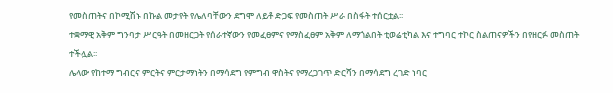የመስጠትና በኮሚሽኑ በኩል መታየት የሌለባቸውን ደግሞ ለይቶ ድጋፍ የመስጠት ሥራ በስፋት ተሰርቷል፡፡
ተቋማዊ አቅም ግንባታ ሥርዓት በመዘርጋት የሰራተኛውን የመፈፀምና የማስፈፀም አቅም ለማጎልበት ቲወሬቲካል እና ተግባር ተኮር ስልጠናዎችን በየዘርፉ መስጠት ተችሏል፡፡
ሌላው የከተማ ግብርና ምርትና ምርታማነትን በማሳደግ የምግብ ዋስትና የማረጋገጥ ድርሻን በማሳደግ ረገድ ነባር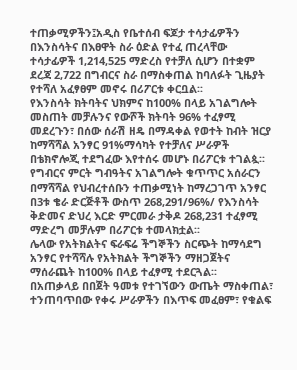ተጠቃሚዎችን፤አዲስ የቤተሰብ ፍጆታ ተሳታፊዎችን በእንስሳትና በእፀዋት ስራ ዕድል የተፈ ጠረላቸው ተሳታፊዎች 1,214,525 ማድረስ የተቻለ ሲሆን በተቋም ደረጃ 2,722 በግብርና ስራ በማስቀጠል ከባለፉት ጊዜያት የተሻለ አፈፃፀም መኖሩ በሪፖርቱ ቀርቧል፡፡
የእንስሳት ክትባትና ህክምና ከ100% በላይ አገልግሎት መስጠት መቻሉንና የውሾች ክትባት 96% ተፈፃሚ መደረጉን፣ በሰው ሰራሽ ዘዴ በማዳቀል የወተት ከብት ዝርያ ከማሻሻል አንፃር 91%ማሳካት የተቻለና ሥራዎች በቴክኖሎጂ ተደግፈው እየተሰሩ መሆኑ በሪፖርቱ ተገልጷ፡፡
የግብርና ምርት ግብዓትና አገልግሎት ቁጥጥር አሰራርን በማሻሻል የህብረተሰቡን ተጠቃሚነት ከማረጋገጥ አንፃር በ3ቱ ቄራ ድርጅቶች ውስጥ 268,291/96%/ የእንስሳት ቅድመና ድህረ እርድ ምርመራ ታቅዶ 268,231 ተፈፃሚ ማድረግ መቻሉም በሪፖርቱ ተመላክቷል፡፡
ሌላው የአትክልትና ፍራፍሬ ችግኞችን ስርጭት ከማሳደግ አንፃር የተሻሻሉ የአትክልት ችግኞችን ማዘጋጀትና ማሰራጨት ከ100% በላይ ተፈፃሚ ተደርጓል፡፡
በአጠቃላይ በበጀት ዓመቱ የተገኘውን ውጤት ማስቀጠል፣ ተንጠባጥበው የቀሩ ሥራዎችን በእጥፍ መፈፀም፣ የቁልፍ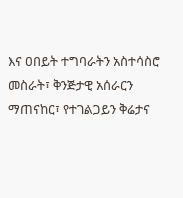እና ዐበይት ተግባራትን አስተሳስሮ መስራት፣ ቅንጅታዊ አሰራርን ማጠናከር፣ የተገልጋይን ቅሬታና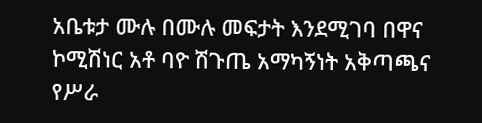አቤቱታ ሙሉ በሙሉ መፍታት እንደሚገባ በዋና ኮሚሽነር አቶ ባዮ ሽጉጤ አማካኝነት አቅጣጫና የሥራ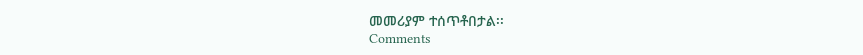መመሪያም ተሰጥቶበታል፡፡
Comments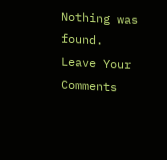Nothing was found.
Leave Your Comments